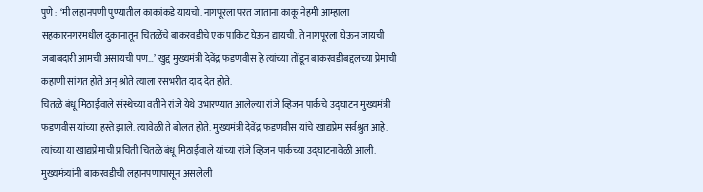पुणे : ‘मी लहानपणी पुण्यातील काकांकडे यायचो. नागपूरला परत जाताना काकू नेहमी आम्हाला सहकारनगरमधील दुकानातून चितळेंचे बाकरवडीचे एक पाकिट घेऊन द्यायची. ते नागपूरला घेऊन जायची जबाबदारी आमची असायची पण…’ खुद्द मुख्यमंत्री देवेंद्र फडणवीस हे त्यांच्या तोंडून बाकरवडीबद्दलच्या प्रेमाची कहाणी सांगत होते अन् श्रोते त्याला रसभरीत दाद देत होते.
चितळे बंधू मिठाईवाले संस्थेच्या वतीने रांजे येथे उभारण्यात आलेल्या रांजे व्हिजन पार्कचे उद्घाटन मुख्यमंत्री फडणवीस यांच्या हस्ते झाले. त्यावेळी ते बोलत होते. मुख्यमंत्री देवेंद्र फडणवीस यांचे खाद्यप्रेम सर्वश्रुत आहे. त्यांच्या या खाद्यप्रेमाची प्रचिती चितळे बंधू मिठाईवाले यांच्या रांजे व्हिजन पार्कच्या उद्घाटनावेळी आली. मुख्यमंत्र्यांनी बाकरवडीची लहानपणापासून असलेली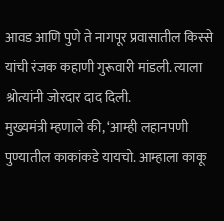आवड आणि पुणे ते नागपूर प्रवासातील किस्से यांची रंजक कहाणी गुरूवारी मांडली. त्याला श्रोत्यांनी जोरदार दाद दिली.
मुख्यमंत्री म्हणाले की, ‘आम्ही लहानपणी पुण्यातील काकांकडे यायचो. आम्हाला काकू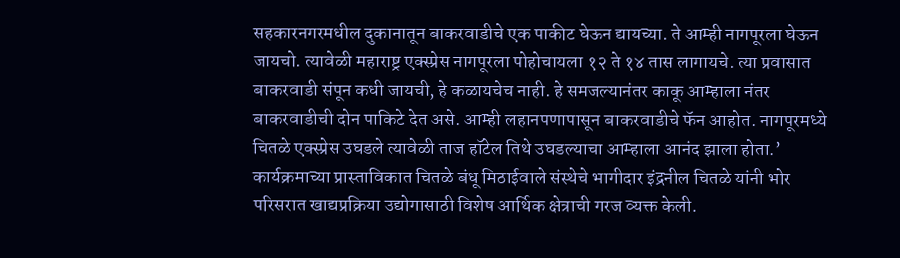सहकारनगरमधील दुकानातून बाकरवाडीचे एक पाकीट घेऊन द्यायच्या. ते आम्ही नागपूरला घेऊन जायचो. त्यावेळी महाराष्ट्र एक्स्प्रेस नागपूरला पोहोचायला १२ ते १४ तास लागायचे. त्या प्रवासात बाकरवाडी संपून कधी जायची, हे कळायचेच नाही. हे समजल्यानंतर काकू आम्हाला नंतर बाकरवाडीची दोन पाकिटे देत असे. आम्ही लहानपणापासून बाकरवाडीचे फॅन आहोत. नागपूरमध्ये चितळे एक्स्प्रेस उघडले त्यावेळी ताज हॉटेल तिथे उघडल्याचा आम्हाला आनंद झाला होता.’
कार्यक्रमाच्या प्रास्ताविकात चितळे बंधू मिठाईवाले संस्थेचे भागीदार इंद्रनील चितळे यांनी भोर परिसरात खाद्यप्रक्रिया उद्योगासाठी विशेष आर्थिक क्षेत्राची गरज व्यक्त केली.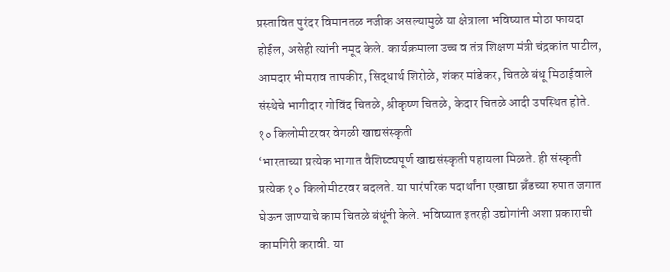प्रस्तावित पुरंदर विमानतळ नजीक असल्यामुळे या क्षेत्राला भविष्यात मोठा फायदा होईल, असेही त्यांनी नमूद केले. कार्यक्रमाला उच्च व तंत्र शिक्षण मंत्री चंद्रकांत पाटील, आमदार भीमराव तापकीर, सिद्धार्थ शिरोळे, शंकर मांडेकर, चितळे बंधू मिठाईवाले संस्थेचे भागीदार गोविंद चितळे, श्रीकृष्ण चितळे, केदार चितळे आदी उपस्थित होते.
१० किलोमीटरवर वेगळी खाद्यसंस्कृती
‘भारताच्या प्रत्येक भागात वैशिष्ट्यपूर्ण खाद्यसंस्कृती पहायला मिळते. ही संस्कृती प्रत्येक १० किलोमीटरवर बदलते. या पारंपरिक पदार्थांना एखाद्या ब्रँडच्या रुपात जगात घेऊन जाण्याचे काम चितळे बंधूंनी केले. भविष्यात इतरही उद्योगांनी अशा प्रकाराची कामगिरी करावी. या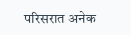परिसरात अनेक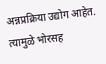अन्नप्रक्रिया उद्योग आहेत. त्यामुळे भोरसह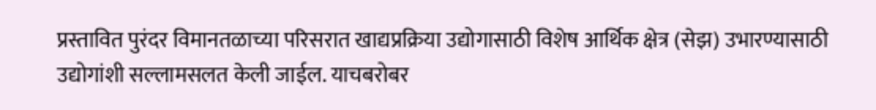प्रस्तावित पुरंदर विमानतळाच्या परिसरात खाद्यप्रक्रिया उद्योगासाठी विशेष आर्थिक क्षेत्र (सेझ) उभारण्यासाठी उद्योगांशी सल्लामसलत केली जाईल. याचबरोबर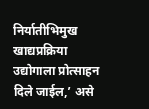निर्यातीभिमुख खाद्यप्रक्रिया उद्योगाला प्रोत्साहन दिले जाईल,’ असे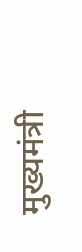मुख्यमंत्री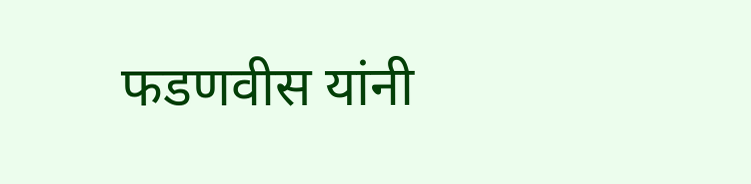फडणवीस यांनी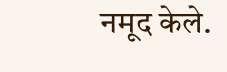नमूद केले.